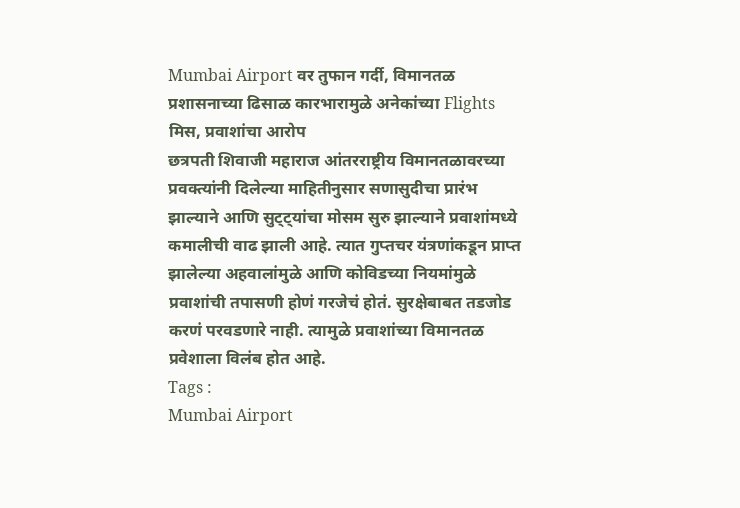Mumbai Airport वर तुफान गर्दी, विमानतळ प्रशासनाच्या ढिसाळ कारभारामुळे अनेकांच्या Flights मिस, प्रवाशांचा आरोप
छत्रपती शिवाजी महाराज आंतरराष्ट्रीय विमानतळावरच्या प्रवक्त्यांनी दिलेल्या माहितीनुसार सणासुदीचा प्रारंभ झाल्याने आणि सुट्ट्यांचा मोसम सुरु झाल्याने प्रवाशांमध्ये कमालीची वाढ झाली आहे. त्यात गुप्तचर यंत्रणांकडून प्राप्त झालेल्या अहवालांमुळे आणि कोविडच्या नियमांमुळे प्रवाशांची तपासणी होणं गरजेचं होतं. सुरक्षेबाबत तडजोड करणं परवडणारे नाही. त्यामुळे प्रवाशांच्या विमानतळ प्रवेशाला विलंब होत आहे.
Tags :
Mumbai Airport